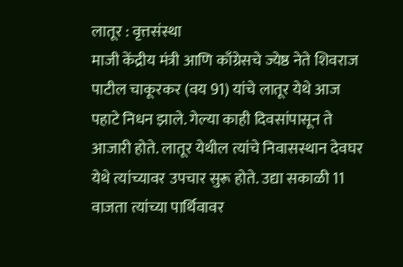लातूर : वृत्तसंस्था
माजी केंद्रीय मंत्री आणि काँग्रेसचे ज्येष्ठ नेते शिवराज पाटील चाकूरकर (वय 91) यांचे लातूर येथे आज पहाटे निधन झाले. गेल्या काही दिवसांपासून ते आजारी होते. लातूर येथील त्यांचे निवासस्थान देवघर येथे त्यांच्यावर उपचार सुरू होते. उद्या सकाळी 11 वाजता त्यांच्या पार्थिवावर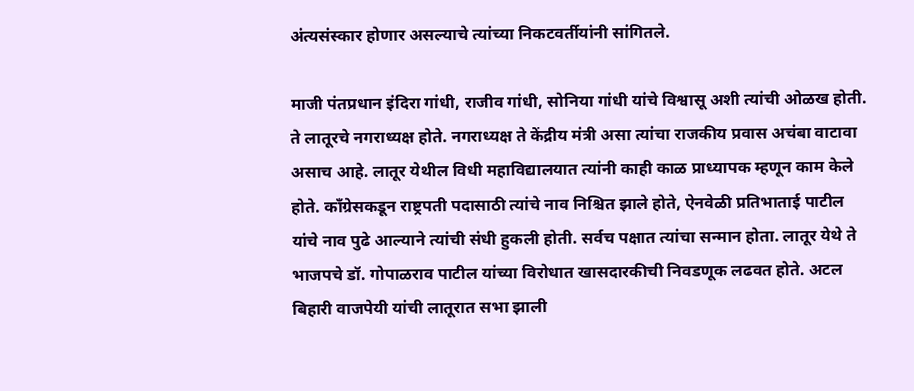अंत्यसंस्कार होणार असल्याचे त्यांच्या निकटवर्तीयांनी सांगितले.

माजी पंतप्रधान इंदिरा गांधी, राजीव गांधी, सोनिया गांधी यांचे विश्वासू अशी त्यांची ओळख होती. ते लातूरचे नगराध्यक्ष होते. नगराध्यक्ष ते केंद्रीय मंत्री असा त्यांचा राजकीय प्रवास अचंबा वाटावा असाच आहे. लातूर येथील विधी महाविद्यालयात त्यांनी काही काळ प्राध्यापक म्हणून काम केले होते. काँग्रेसकडून राष्ट्रपती पदासाठी त्यांचे नाव निश्चित झाले होते, ऐनवेळी प्रतिभाताई पाटील यांचे नाव पुढे आल्याने त्यांची संधी हुकली होती. सर्वच पक्षात त्यांचा सन्मान होता. लातूर येथे ते भाजपचे डॉ. गोपाळराव पाटील यांच्या विरोधात खासदारकीची निवडणूक लढवत होते. अटल बिहारी वाजपेयी यांची लातूरात सभा झाली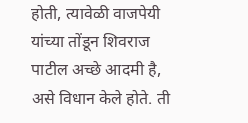होती, त्यावेळी वाजपेयी यांच्या तोंडून शिवराज पाटील अच्छे आदमी है, असे विधान केले होते. ती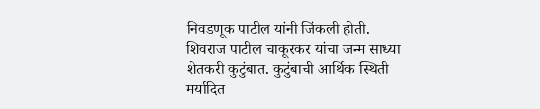निवडणूक पाटील यांनी जिंकली होती.
शिवराज पाटील चाकूरकर यांचा जन्म साध्या शेतकरी कुटुंबात. कुटुंबाची आर्थिक स्थिती मर्यादित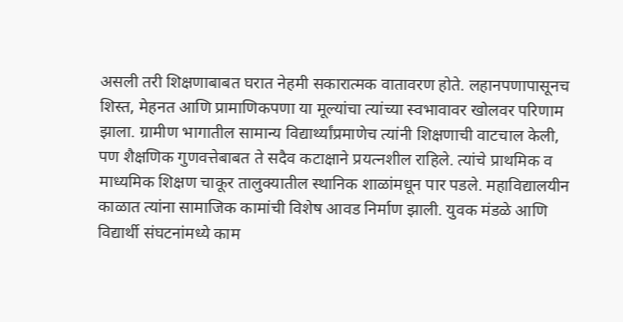असली तरी शिक्षणाबाबत घरात नेहमी सकारात्मक वातावरण होते. लहानपणापासूनच शिस्त, मेहनत आणि प्रामाणिकपणा या मूल्यांचा त्यांच्या स्वभावावर खोलवर परिणाम झाला. ग्रामीण भागातील सामान्य विद्यार्थ्यांप्रमाणेच त्यांनी शिक्षणाची वाटचाल केली, पण शैक्षणिक गुणवत्तेबाबत ते सदैव कटाक्षाने प्रयत्नशील राहिले. त्यांचे प्राथमिक व माध्यमिक शिक्षण चाकूर तालुक्यातील स्थानिक शाळांमधून पार पडले. महाविद्यालयीन काळात त्यांना सामाजिक कामांची विशेष आवड निर्माण झाली. युवक मंडळे आणि विद्यार्थी संघटनांमध्ये काम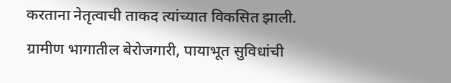करताना नेतृत्वाची ताकद त्यांच्यात विकसित झाली. ग्रामीण भागातील बेरोजगारी, पायाभूत सुविधांची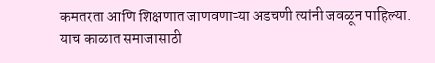कमतरता आणि शिक्षणात जाणवणाऱ्या अडचणी त्यांनी जवळून पाहिल्या. याच काळात समाजासाठी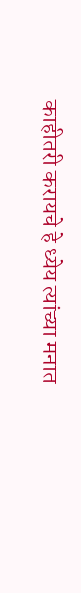काहीतरी करायचे हे ध्येय त्यांच्या मनात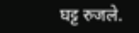घट्ट रुजले.